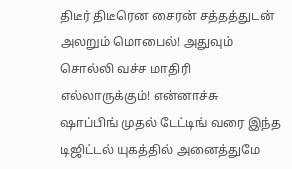திடீர் திடீரென சைரன் சத்தத்துடன் அலறும் மொபைல்! அதுவும் சொல்லி வச்ச மாதிரி எல்லாருக்கும்! என்னாச்சு
ஷாப்பிங் முதல் டேட்டிங் வரை இந்த டிஜிட்டல் யுகத்தில் அனைத்துமே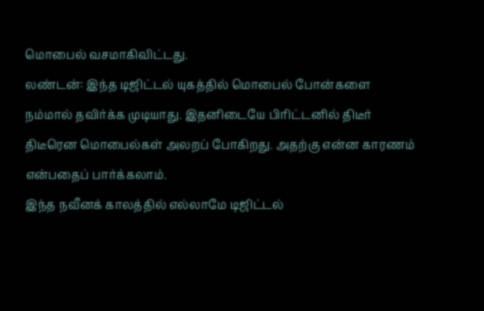மொபைல் வசமாகிவிட்டது.
லண்டன்: இந்த டிஜிட்டல் யுகத்தில் மொபைல் போன்களை நம்மால் தவிர்க்க முடியாது. இதனிடையே பிரிட்டனில் திடீர் திடீரென மொபைல்கள் அலறப் போகிறது. அதற்கு என்ன காரணம் என்பதைப் பார்க்கலாம்.
இந்த நவீனக் காலத்தில் எல்லாமே டிஜிட்டல்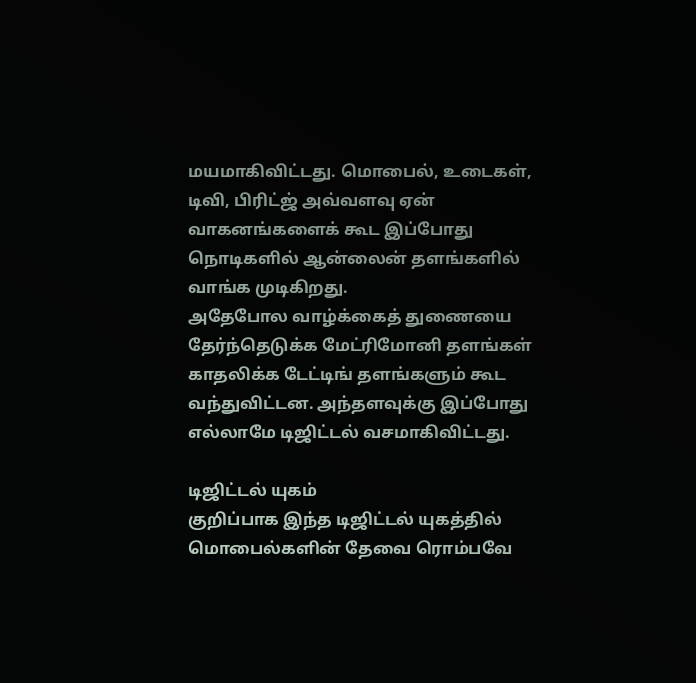மயமாகிவிட்டது. மொபைல், உடைகள், டிவி, பிரிட்ஜ் அவ்வளவு ஏன் வாகனங்களைக் கூட இப்போது நொடிகளில் ஆன்லைன் தளங்களில் வாங்க முடிகிறது.
அதேபோல வாழ்க்கைத் துணையை தேர்ந்தெடுக்க மேட்ரிமோனி தளங்கள் காதலிக்க டேட்டிங் தளங்களும் கூட வந்துவிட்டன. அந்தளவுக்கு இப்போது எல்லாமே டிஜிட்டல் வசமாகிவிட்டது.

டிஜிட்டல் யுகம்
குறிப்பாக இந்த டிஜிட்டல் யுகத்தில் மொபைல்களின் தேவை ரொம்பவே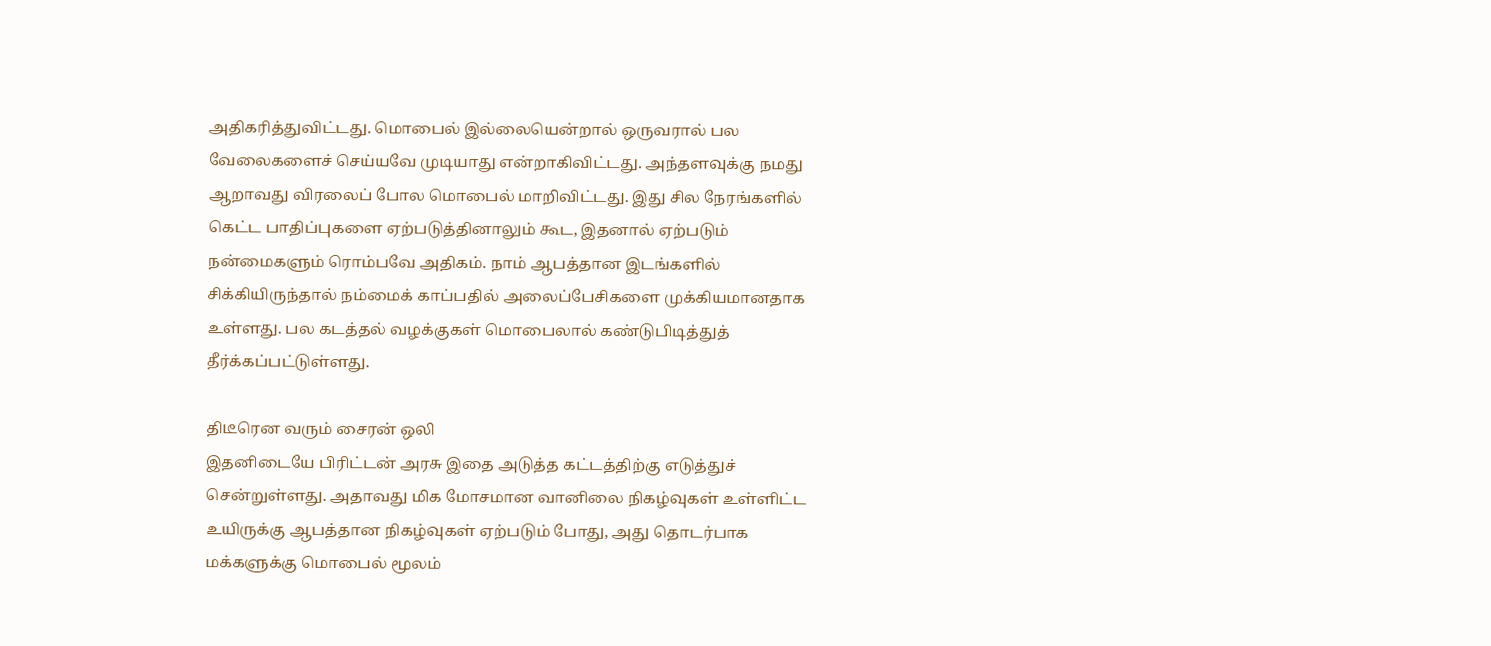அதிகரித்துவிட்டது. மொபைல் இல்லையென்றால் ஒருவரால் பல வேலைகளைச் செய்யவே முடியாது என்றாகிவிட்டது. அந்தளவுக்கு நமது ஆறாவது விரலைப் போல மொபைல் மாறிவிட்டது. இது சில நேரங்களில் கெட்ட பாதிப்புகளை ஏற்படுத்தினாலும் கூட, இதனால் ஏற்படும் நன்மைகளும் ரொம்பவே அதிகம். நாம் ஆபத்தான இடங்களில் சிக்கியிருந்தால் நம்மைக் காப்பதில் அலைப்பேசிகளை முக்கியமானதாக உள்ளது. பல கடத்தல் வழக்குகள் மொபைலால் கண்டுபிடித்துத் தீர்க்கப்பட்டுள்ளது.

திடீரென வரும் சைரன் ஒலி
இதனிடையே பிரிட்டன் அரசு இதை அடுத்த கட்டத்திற்கு எடுத்துச் சென்றுள்ளது. அதாவது மிக மோசமான வானிலை நிகழ்வுகள் உள்ளிட்ட உயிருக்கு ஆபத்தான நிகழ்வுகள் ஏற்படும் போது, அது தொடர்பாக மக்களுக்கு மொபைல் மூலம்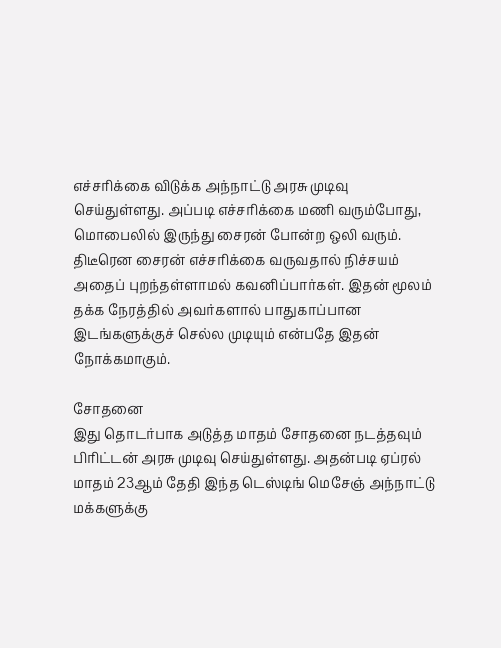எச்சரிக்கை விடுக்க அந்நாட்டு அரசு முடிவு செய்துள்ளது. அப்படி எச்சரிக்கை மணி வரும்போது, மொபைலில் இருந்து சைரன் போன்ற ஒலி வரும். திடீரென சைரன் எச்சரிக்கை வருவதால் நிச்சயம் அதைப் புறந்தள்ளாமல் கவனிப்பார்கள். இதன் மூலம் தக்க நேரத்தில் அவர்களால் பாதுகாப்பான இடங்களுக்குச் செல்ல முடியும் என்பதே இதன் நோக்கமாகும்.

சோதனை
இது தொடர்பாக அடுத்த மாதம் சோதனை நடத்தவும் பிரிட்டன் அரசு முடிவு செய்துள்ளது. அதன்படி ஏப்ரல் மாதம் 23ஆம் தேதி இந்த டெஸ்டிங் மெசேஞ் அந்நாட்டு மக்களுக்கு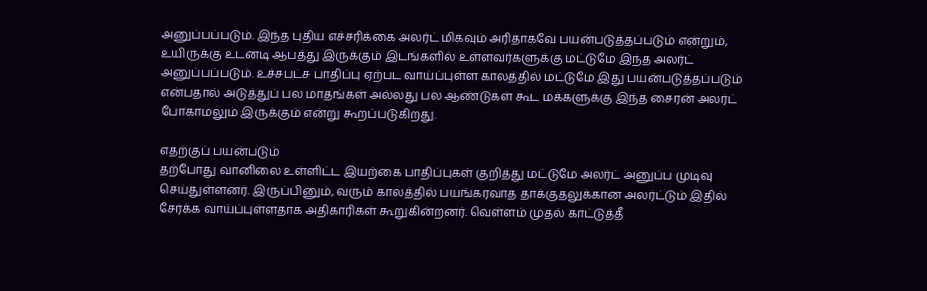அனுப்பப்படும். இந்த புதிய எச்சரிக்கை அலர்ட் மிகவும் அரிதாகவே பயன்படுத்தப்படும் என்றும், உயிருக்கு உடனடி ஆபத்து இருக்கும் இடங்களில் உள்ளவர்களுக்கு மட்டுமே இந்த அலர்ட் அனுப்பப்படும். உச்சபட்ச பாதிப்பு ஏற்பட வாய்ப்புள்ள காலத்தில் மட்டுமே இது பயன்படுத்தப்படும் என்பதால் அடுத்துப் பல மாதங்கள் அல்லது பல ஆண்டுகள் கூட மக்களுக்கு இந்த சைரன் அலர்ட் போகாமலும் இருக்கும் என்று கூறப்படுகிறது.

எதற்குப் பயன்படும்
தற்போது வானிலை உள்ளிட்ட இயற்கை பாதிப்புகள் குறித்து மட்டுமே அலர்ட் அனுப்ப முடிவு செய்துள்ளனர். இருப்பினும், வரும் காலத்தில் பயங்கரவாத தாக்குதலுக்கான அலர்ட்டும் இதில் சேர்க்க வாய்ப்புள்ளதாக அதிகாரிகள் கூறுகின்றனர். வெள்ளம் முதல் காட்டுத்தீ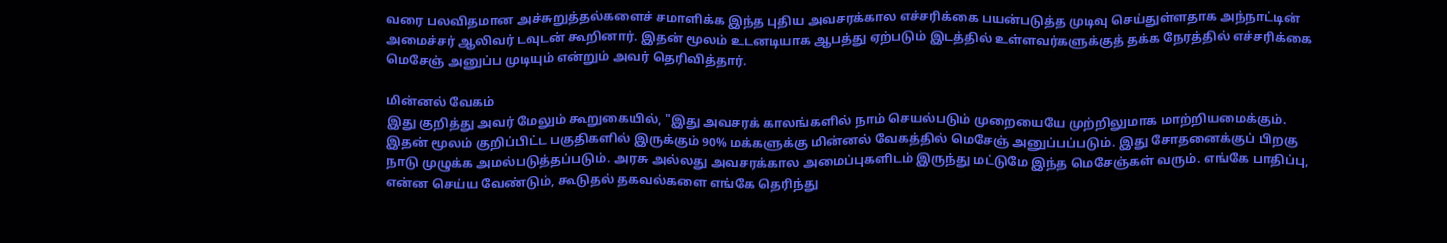வரை பலவிதமான அச்சுறுத்தல்களைச் சமாளிக்க இந்த புதிய அவசரக்கால எச்சரிக்கை பயன்படுத்த முடிவு செய்துள்ளதாக அந்நாட்டின் அமைச்சர் ஆலிவர் டவுடன் கூறினார். இதன் மூலம் உடனடியாக ஆபத்து ஏற்படும் இடத்தில் உள்ளவர்களுக்குத் தக்க நேரத்தில் எச்சரிக்கை மெசேஞ் அனுப்ப முடியும் என்றும் அவர் தெரிவித்தார்.

மின்னல் வேகம்
இது குறித்து அவர் மேலும் கூறுகையில், "இது அவசரக் காலங்களில் நாம் செயல்படும் முறையையே முற்றிலுமாக மாற்றியமைக்கும். இதன் மூலம் குறிப்பிட்ட பகுதிகளில் இருக்கும் 90% மக்களுக்கு மின்னல் வேகத்தில் மெசேஞ் அனுப்பப்படும். இது சோதனைக்குப் பிறகு நாடு முழுக்க அமல்படுத்தப்படும். அரசு அல்லது அவசரக்கால அமைப்புகளிடம் இருந்து மட்டுமே இந்த மெசேஞ்கள் வரும். எங்கே பாதிப்பு, என்ன செய்ய வேண்டும், கூடுதல் தகவல்களை எங்கே தெரிந்து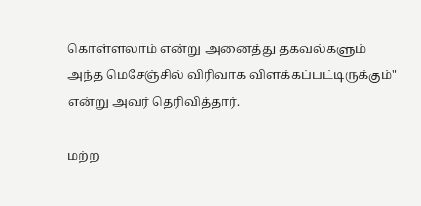கொள்ளலாம் என்று அனைத்து தகவல்களும் அந்த மெசேஞ்சில் விரிவாக விளக்கப்பட்டிருக்கும்" என்று அவர் தெரிவித்தார்.

மற்ற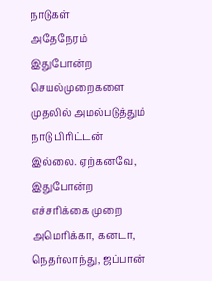நாடுகள்
அதேநேரம் இதுபோன்ற செயல்முறைகளை முதலில் அமல்படுத்தும் நாடு பிரிட்டன் இல்லை. ஏற்கனவே, இதுபோன்ற எச்சரிக்கை முறை அமெரிக்கா, கனடா, நெதர்லாந்து, ஜப்பான்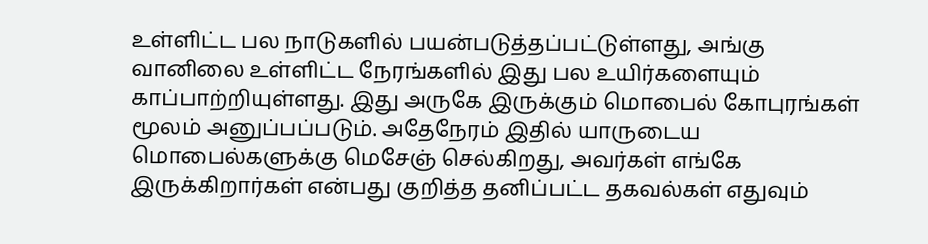உள்ளிட்ட பல நாடுகளில் பயன்படுத்தப்பட்டுள்ளது, அங்கு வானிலை உள்ளிட்ட நேரங்களில் இது பல உயிர்களையும் காப்பாற்றியுள்ளது. இது அருகே இருக்கும் மொபைல் கோபுரங்கள் மூலம் அனுப்பப்படும். அதேநேரம் இதில் யாருடைய மொபைல்களுக்கு மெசேஞ் செல்கிறது, அவர்கள் எங்கே இருக்கிறார்கள் என்பது குறித்த தனிப்பட்ட தகவல்கள் எதுவும்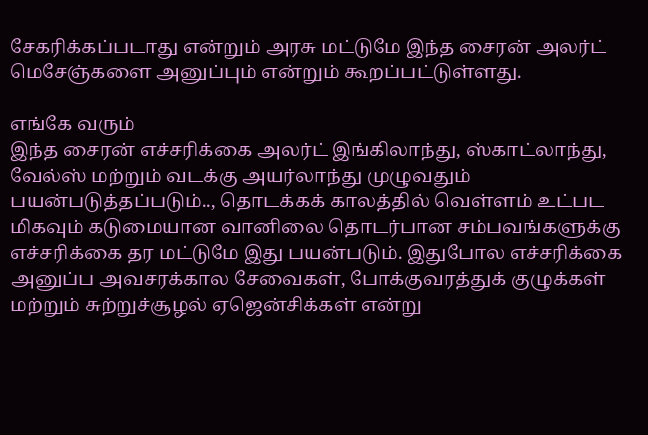சேகரிக்கப்படாது என்றும் அரசு மட்டுமே இந்த சைரன் அலர்ட் மெசேஞ்களை அனுப்பும் என்றும் கூறப்பட்டுள்ளது.

எங்கே வரும்
இந்த சைரன் எச்சரிக்கை அலர்ட் இங்கிலாந்து, ஸ்காட்லாந்து, வேல்ஸ் மற்றும் வடக்கு அயர்லாந்து முழுவதும் பயன்படுத்தப்படும்.., தொடக்கக் காலத்தில் வெள்ளம் உட்பட மிகவும் கடுமையான வானிலை தொடர்பான சம்பவங்களுக்கு எச்சரிக்கை தர மட்டுமே இது பயன்படும். இதுபோல எச்சரிக்கை அனுப்ப அவசரக்கால சேவைகள், போக்குவரத்துக் குழுக்கள் மற்றும் சுற்றுச்சூழல் ஏஜென்சிக்கள் என்று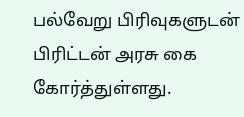பல்வேறு பிரிவுகளுடன் பிரிட்டன் அரசு கை கோர்த்துள்ளது.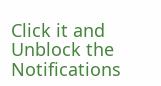Click it and Unblock the Notifications